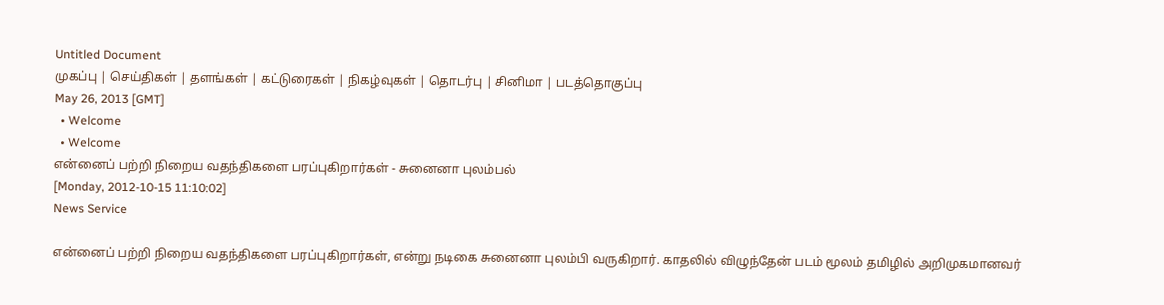Untitled Document
முகப்பு | செய்திகள் | தளங்கள் | கட்டுரைகள் | நிகழ்வுகள் | தொடர்பு | சினிமா | படத்தொகுப்பு
May 26, 2013 [GMT]
  • Welcome
  • Welcome
என்னைப் பற்றி நிறைய வதந்திகளை பரப்புகிறார்கள் - சுனைனா புலம்பல்
[Monday, 2012-10-15 11:10:02]
News Service

என்னைப் பற்றி நிறைய வதந்திகளை பரப்புகிறார்கள், என்று நடிகை சுனைனா புலம்பி வருகிறார். காதலில் விழுந்தேன் படம் மூலம் தமிழில் அறிமுகமானவர்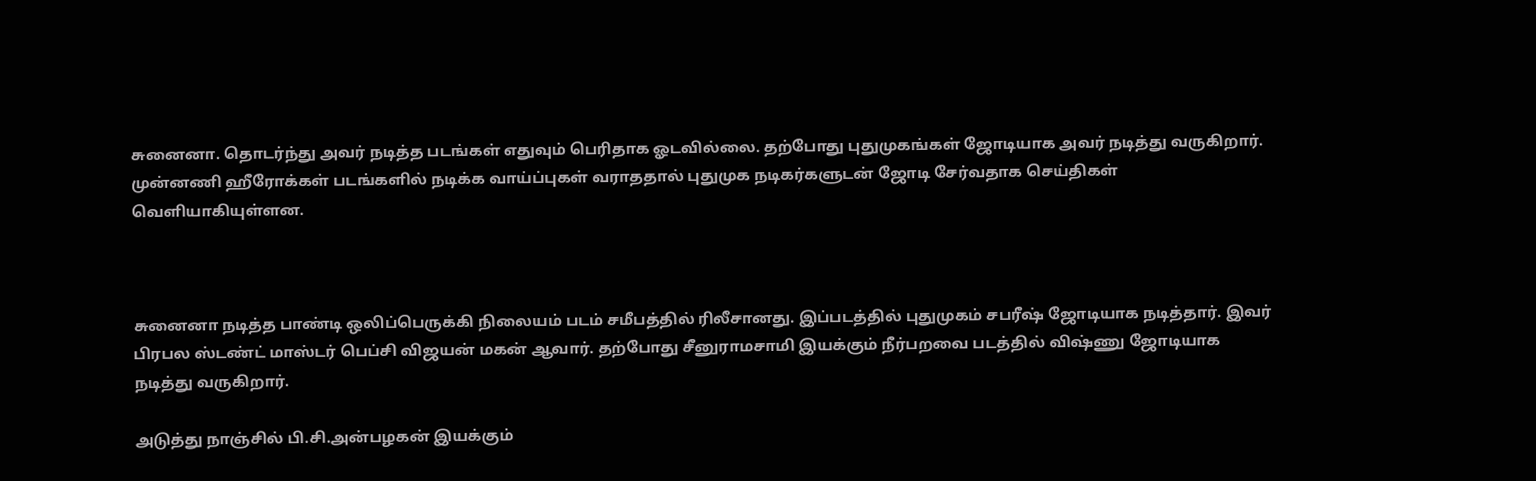சுனைனா. தொடர்ந்து அவர் நடித்த படங்கள் எதுவும் பெரிதாக ஓடவில்லை. தற்போது புதுமுகங்கள் ஜோடியாக அவர் நடித்து வருகிறார். முன்னணி ஹீரோக்கள் படங்களில் நடிக்க வாய்ப்புகள் வராததால் புதுமுக நடிகர்களுடன் ஜோடி சேர்வதாக செய்திகள் வெளியாகியுள்ளன.



சுனைனா நடித்த பாண்டி ஒலிப்பெருக்கி நிலையம் படம் சமீபத்தில் ரிலீசானது. இப்படத்தில் புதுமுகம் சபரீஷ் ஜோடியாக நடித்தார். இவர் பிரபல ஸ்டண்ட் மாஸ்டர் பெப்சி விஜயன் மகன் ஆவார். தற்போது சீனுராமசாமி இயக்கும் நீர்பறவை படத்தில் விஷ்ணு ஜோடியாக நடித்து வருகிறார்.

அடுத்து நாஞ்சில் பி.சி.அன்பழகன் இயக்கும்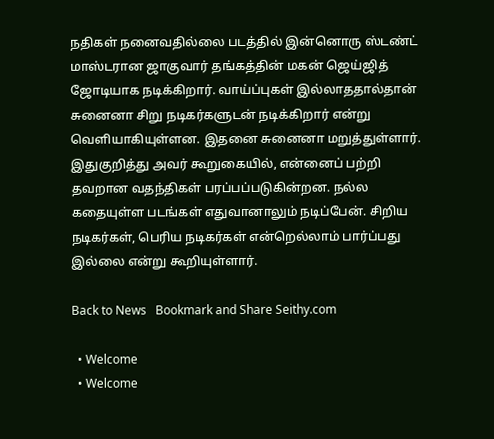நதிகள் நனைவதில்லை படத்தில் இன்னொரு ஸ்டண்ட் மாஸ்டரான ஜாகுவார் தங்கத்தின் மகன் ஜெய்ஜித் ஜோடியாக நடிக்கிறார். வாய்ப்புகள் இல்லாததால்தான் சுனைனா சிறு நடிகர்களுடன் நடிக்கிறார் என்று வெளியாகியுள்ளன. இதனை சுனைனா மறுத்துள்ளார். இதுகுறித்து அவர் கூறுகையில், என்னைப் பற்றி தவறான வதந்திகள் பரப்பப்படுகின்றன. நல்ல கதையுள்ள படங்கள் எதுவானாலும் நடிப்பேன். சிறிய நடிகர்கள், பெரிய நடிகர்கள் என்றெல்லாம் பார்ப்பது இல்லை என்று கூறியுள்ளார்.

Back to News   Bookmark and Share Seithy.com

  • Welcome
  • Welcome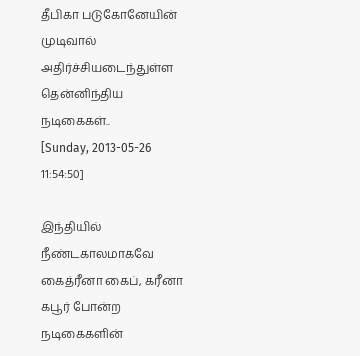தீபிகா படுகோனேயின் முடிவால் அதிர்ச்சியடைந்துள்ள தென்னிந்திய நடிகைகள்..
[Sunday, 2013-05-26 11:54:50]

இந்தியில் நீண்டகாலமாகவே கைத்ரீனா கைப், கரீனா கபூர் போன்ற நடிகைகளின்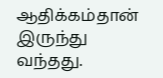ஆதிக்கம்தான் இருந்து வந்தது.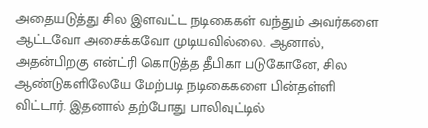அதையடுத்து சில இளவட்ட நடிகைகள் வந்தும் அவர்களை ஆட்டவோ அசைக்கவோ முடியவில்லை. ஆனால், அதன்பிறகு என்ட்ரி கொடுத்த தீபிகா படுகோனே, சில ஆண்டுகளிலேயே மேற்படி நடிகைகளை பின்தள்ளி விட்டார். இதனால் தற்போது பாலிவுட்டில்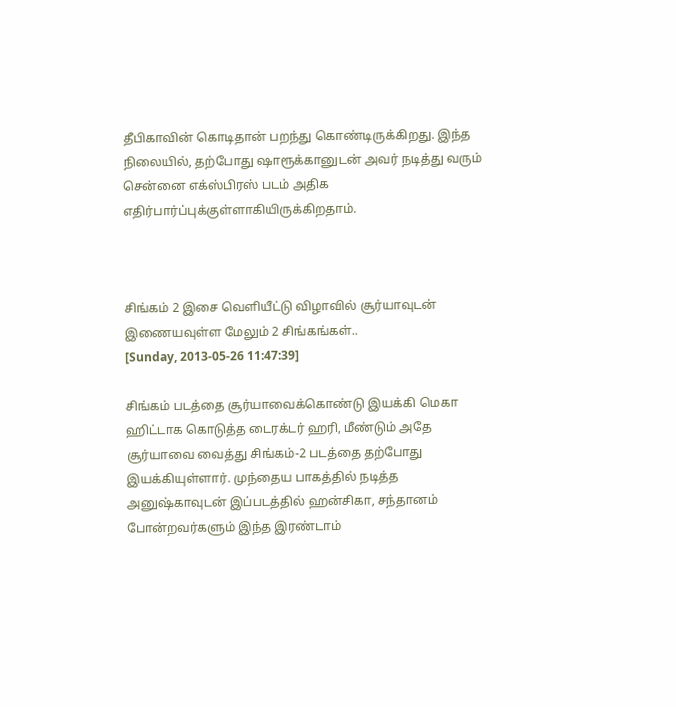தீபிகாவின் கொடிதான் பறந்து கொண்டிருக்கிறது. இந்த நிலையில், தற்போது ஷாரூக்கானுடன் அவர் நடித்து வரும் சென்னை எக்ஸ்பிரஸ் படம் அதிக எதிர்பார்ப்புக்குள்ளாகியிருக்கிறதாம்.



சிங்கம் 2 இசை வெளியீட்டு விழாவில் சூர்யாவுடன் இணையவுள்ள மேலும் 2 சிங்கங்கள்..
[Sunday, 2013-05-26 11:47:39]

சிங்கம் படத்தை சூர்யாவைக்கொண்டு இயக்கி மெகா ஹிட்டாக கொடுத்த டைரக்டர் ஹரி, மீண்டும் அதே சூர்யாவை வைத்து சிங்கம்-2 படத்தை தற்போது இயக்கியுள்ளார். முந்தைய பாகத்தில் நடித்த அனுஷ்காவுடன் இப்படத்தில் ஹன்சிகா, சந்தானம் போன்றவர்களும் இந்த இரண்டாம்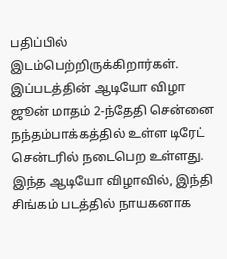பதிப்பில் இடம்பெற்றிருக்கிறார்கள். இப்படத்தின் ஆடியோ விழா ஜூன் மாதம் 2-ந்தேதி சென்னை நந்தம்பாக்கத்தில் உள்ள டிரேட் சென்டரில் நடைபெற உள்ளது. இந்த ஆடியோ விழாவில், இந்தி சிங்கம் படத்தில் நாயகனாக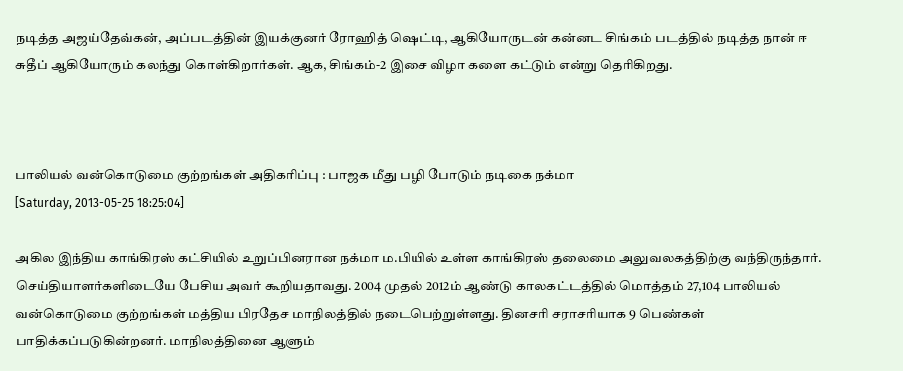நடித்த அஜய்தேவ்கன், அப்படத்தின் இயக்குனர் ரோஹித் ஷெட்டி, ஆகியோருடன் கன்னட சிங்கம் படத்தில் நடித்த நான் ஈ சுதீப் ஆகியோரும் கலந்து கொள்கிறார்கள். ஆக, சிங்கம்-2 இசை விழா களை கட்டும் என்று தெரிகிறது.



பாலியல் வன்கொடுமை குற்றங்கள் அதிகரிப்பு : பாஜக மீது பழி போடும் நடிகை நக்மா
[Saturday, 2013-05-25 18:25:04]

அகில இந்திய காங்கிரஸ் கட்சியில் உறுப்பினரான நக்மா ம.பியில் உள்ள காங்கிரஸ் தலைமை அலுவலகத்திற்கு வந்திருந்தார். செய்தியாளர்களிடையே பேசிய அவர் கூறியதாவது. 2004 முதல் 2012ம் ஆண்டு காலகட்டத்தில் மொத்தம் 27,104 பாலியல் வன்கொடுமை குற்றங்கள் மத்திய பிரதேச மாநிலத்தில் நடைபெற்றுள்ளது. தினசரி சராசரியாக 9 பெண்கள் பாதிக்கப்படுகின்றனர். மாநிலத்தினை ஆளும்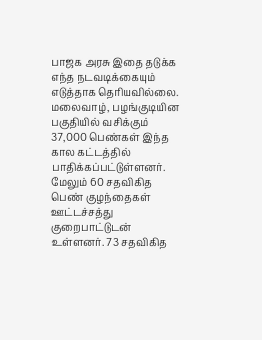பாஜக அரசு இதை தடுக்க எந்த நடவடிக்கையும் எடுத்தாக தெரியவில்லை. மலைவாழ், பழங்குடியின பகுதியில் வசிக்கும் 37,000 பெண்கள் இந்த கால கட்டத்தில் பாதிக்கப்பட்டுள்ளனர். மேலும் 60 சதவிகித பெண் குழந்தைகள் ஊட்டச்சத்து குறைபாட்டுடன் உள்ளனர். 73 சதவிகித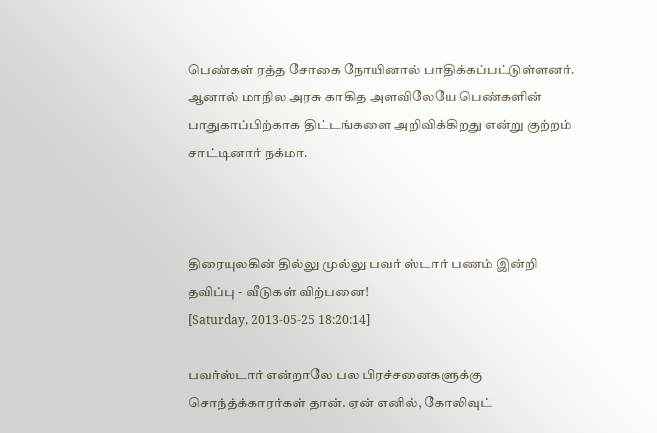பெண்கள் ரத்த சோகை நோயினால் பாதிக்கப்பட்டுள்ளனர். ஆனால் மாநில அரசு காகித அளவிலேயே பெண்களின் பாதுகாப்பிற்காக திட்டங்களை அறிவிக்கிறது என்று குற்றம் சாட்டினார் நக்மா.



திரையுலகின் தில்லு முல்லு பவர் ஸ்டார் பணம் இன்றி தவிப்பு - வீடுகள் விற்பனை!
[Saturday, 2013-05-25 18:20:14]

பவர்ஸ்டார் என்றாலே பல பிரச்சனைகளுக்கு சொந்த்க்காரர்கள் தான். ஏன் எனில், கோலிவுட்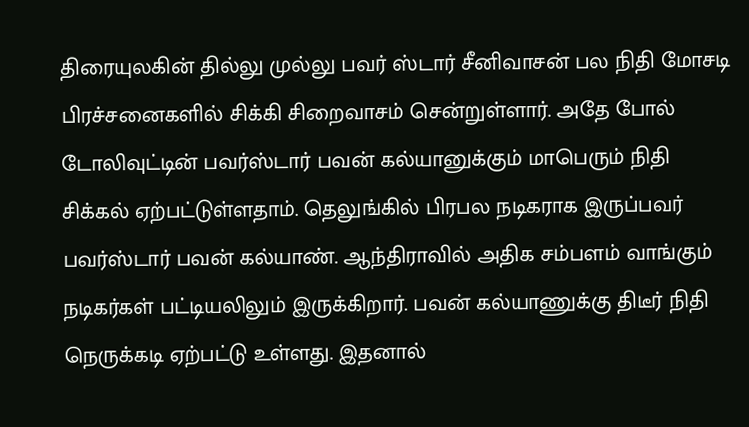திரையுலகின் தில்லு முல்லு பவர் ஸ்டார் சீனிவாசன் பல நிதி மோசடி பிரச்சனைகளில் சிக்கி சிறைவாசம் சென்றுள்ளார். அதே போல் டோலிவுட்டின் பவர்ஸ்டார் பவன் கல்யானுக்கும் மாபெரும் நிதி சிக்கல் ஏற்பட்டுள்ளதாம். தெலுங்கில் பிரபல நடிகராக இருப்பவர் பவர்ஸ்டார் பவன் கல்யாண். ஆந்திராவில் அதிக சம்பளம் வாங்கும் நடிகர்கள் பட்டியலிலும் இருக்கிறார். பவன் கல்யாணுக்கு திடீர் நிதி நெருக்கடி ஏற்பட்டு உள்ளது. இதனால்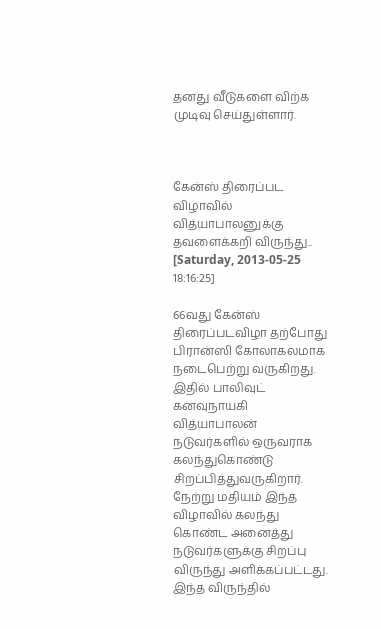தனது வீடுகளை விற்க முடிவு செய்துள்ளார்.



கேன்ஸ் திரைப்பட விழாவில் வித்யாபாலனுக்கு தவளைக்கறி விருந்து..
[Saturday, 2013-05-25 18:16:25]

66வது கேன்ஸ் திரைப்படவிழா தற்போது பிரான்ஸி கோலாகலமாக நடைபெற்று வருகிறது. இதில் பாலிவுட் கனவுநாயகி வித்யாபாலன் நடுவர்களில் ஒருவராக கலந்துகொண்டு சிறப்பித்துவருகிறார். நேற்று மதியம் இந்த விழாவில் கலந்து கொண்ட அனைத்து நடுவர்களுக்கு சிறப்பு விருந்து அளிக்கப்பட்டது. இந்த விருந்தில்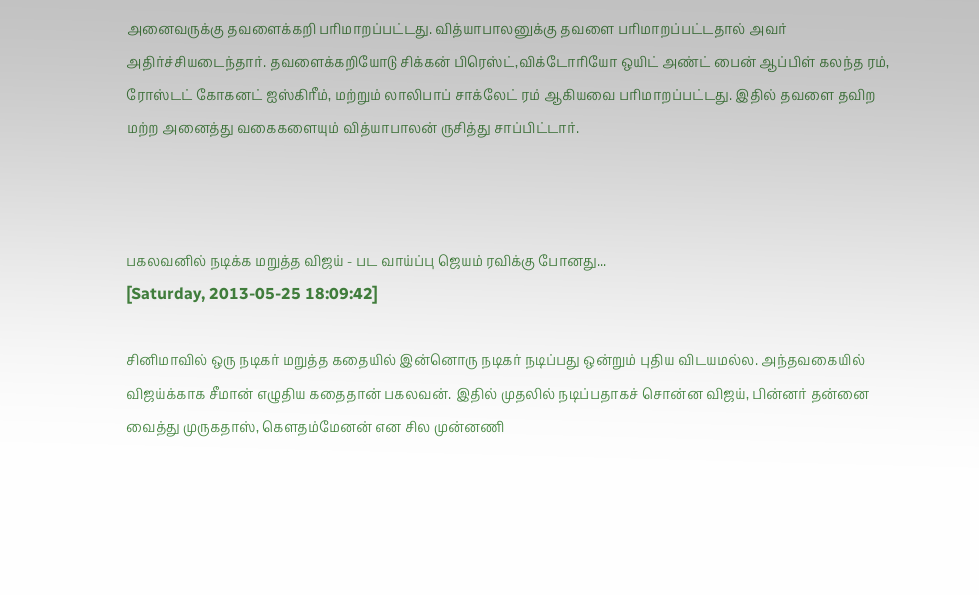அனைவருக்கு தவளைக்கறி பரிமாறப்பட்டது. வித்யாபாலனுக்கு தவளை பரிமாறப்பட்டதால் அவர் அதிர்ச்சியடைந்தார். தவளைக்கறியோடு சிக்கன் பிரெஸ்ட்,விக்டோரியோ ஒயிட் அண்ட் பைன் ஆப்பிள் கலந்த ரம், ரோஸ்டட் கோகனட் ஐஸ்கிரீம், மற்றும் லாலிபாப் சாக்லேட் ரம் ஆகியவை பரிமாறப்பட்டது. இதில் தவளை தவிற மற்ற அனைத்து வகைகளையும் வித்யாபாலன் ருசித்து சாப்பிட்டார்.



பகலவனில் நடிக்க மறுத்த விஜய் - பட வாய்ப்பு ஜெயம் ரவிக்கு போனது...
[Saturday, 2013-05-25 18:09:42]

சினிமாவில் ஒரு நடிகர் மறுத்த கதையில் இன்னொரு நடிகர் நடிப்பது ஒன்றும் புதிய விடயமல்ல. அந்தவகையில் விஜய்க்காக சீமான் எழுதிய கதைதான் பகலவன். இதில் முதலில் நடிப்பதாகச் சொன்ன விஜய், பின்னர் தன்னை வைத்து முருகதாஸ், கெளதம்மேனன் என சில முன்னணி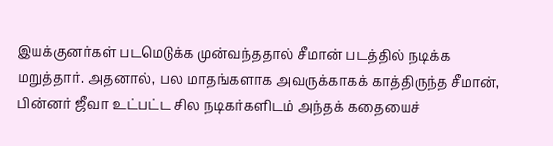இயக்குனர்கள் படமெடுக்க முன்வந்ததால் சீமான் படத்தில் நடிக்க மறுத்தார். அதனால், பல மாதங்களாக அவருக்காகக் காத்திருந்த சீமான், பின்னர் ஜீவா உட்பட்ட சில நடிகர்களிடம் அந்தக் கதையைச்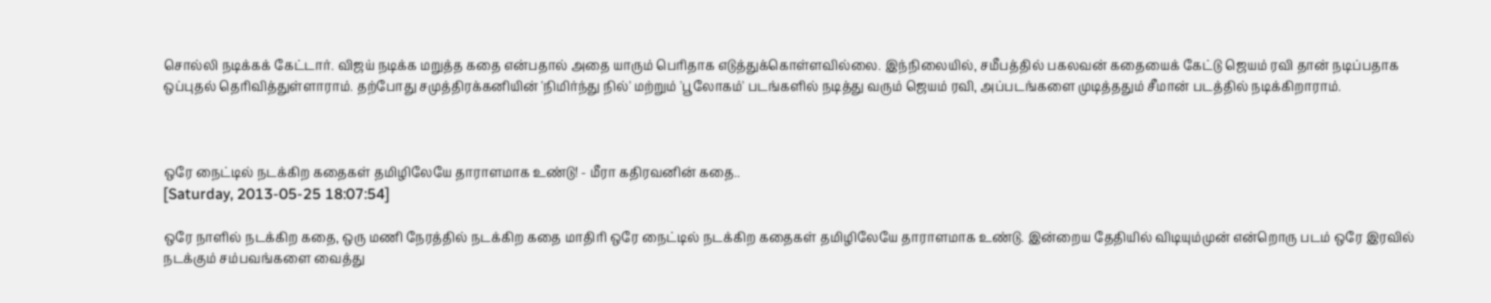சொல்லி நடிக்கக் கேட்டார். விஜய் நடிக்க மறுத்த கதை என்பதால் அதை யாரும் பெரிதாக எடுத்துக்கொள்ளவில்லை. இந்நிலையில், சமீபத்தில் பகலவன் கதையைக் கேட்டு ஜெயம் ரவி தான் நடிப்பதாக ஒப்புதல் தெரிவித்துள்ளாராம். தற்போது சமுத்திரக்கனியின் 'நிமிர்ந்து நில்' மற்றும் 'பூலோகம்' படங்களில் நடித்து வரும் ஜெயம் ரவி, அப்படங்களை முடித்ததும் சீமான் படத்தில் நடிக்கிறாராம்.



ஒரே நைட்டில் நடக்கிற கதைகள் தமிழிலேயே தாராளமாக உண்டு! - மீரா கதிரவனின் கதை..
[Saturday, 2013-05-25 18:07:54]

ஒரே நாளில் நடக்கிற கதை, ஒரு மணி நேரத்தில் நடக்கிற கதை மாதி‌ரி ஒரே நைட்டில் நடக்கிற கதைகள் தமிழிலேயே தாராளமாக உண்டு. இன்றைய தேதியில் விடியும்முன் என்றொரு படம் ஒரே இரவில் நடக்கும் சம்பவங்களை வைத்து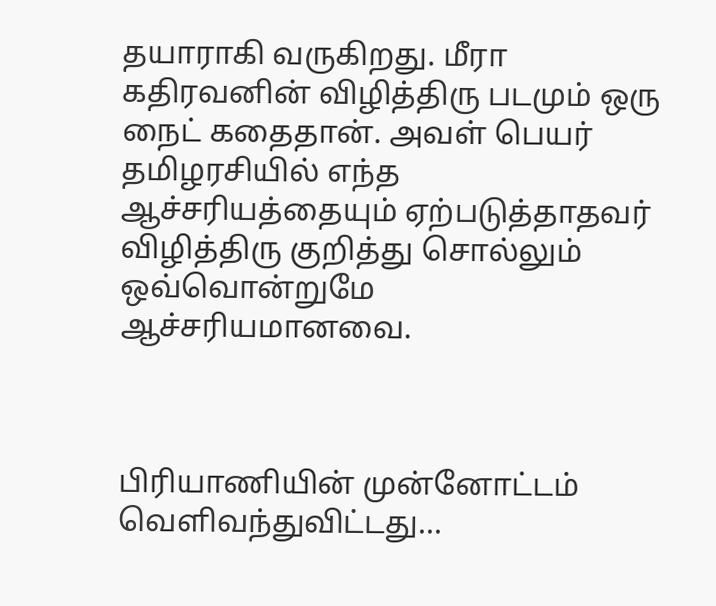தயாராகி வருகிறது. மீரா கதிரவனின் விழித்திரு படமும் ஒரு நைட் கதைதான். அவள் பெயர் தமிழரசியில் எந்த ஆச்ச‌ரியத்தையும் ஏற்படுத்தாதவர் விழித்திரு குறித்து சொல்லும் ஒவ்வொன்றுமே ஆச்ச‌ரியமானவை.



பிரியாணியின் முன்னோட்டம் வெளிவந்துவிட்டது...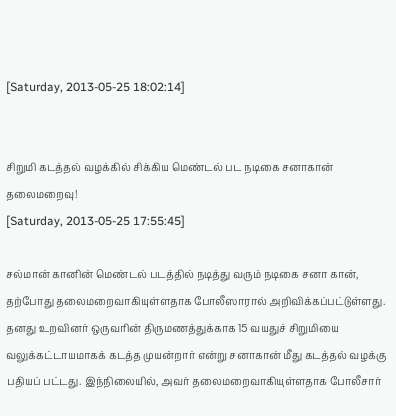[Saturday, 2013-05-25 18:02:14]


சிறுமி கடத்தல் வழக்கில் சிக்கிய மெண்டல் பட நடிகை சனாகான் தலைமறைவு!
[Saturday, 2013-05-25 17:55:45]

சல்மான் கானின் மெண்டல் படத்தில் நடித்து வரும் நடிகை சனா கான், தற்போது தலைமறைவாகியுள்ளதாக போலீஸாரால் அறிவிக்கப்பட்டுள்ளது. தனது உறவினர் ஒருவரின் திருமணத்துக்காக 15 வயதுச் சிறுமியை வலுக்கட்டாயமாகக் கடத்த முயன்றார் என்று சனாகான் மீது கடத்தல் வழக்கு பதியப் பட்டது. இந்நிலையில், அவர் தலைமறைவாகியுள்ளதாக போலீசார்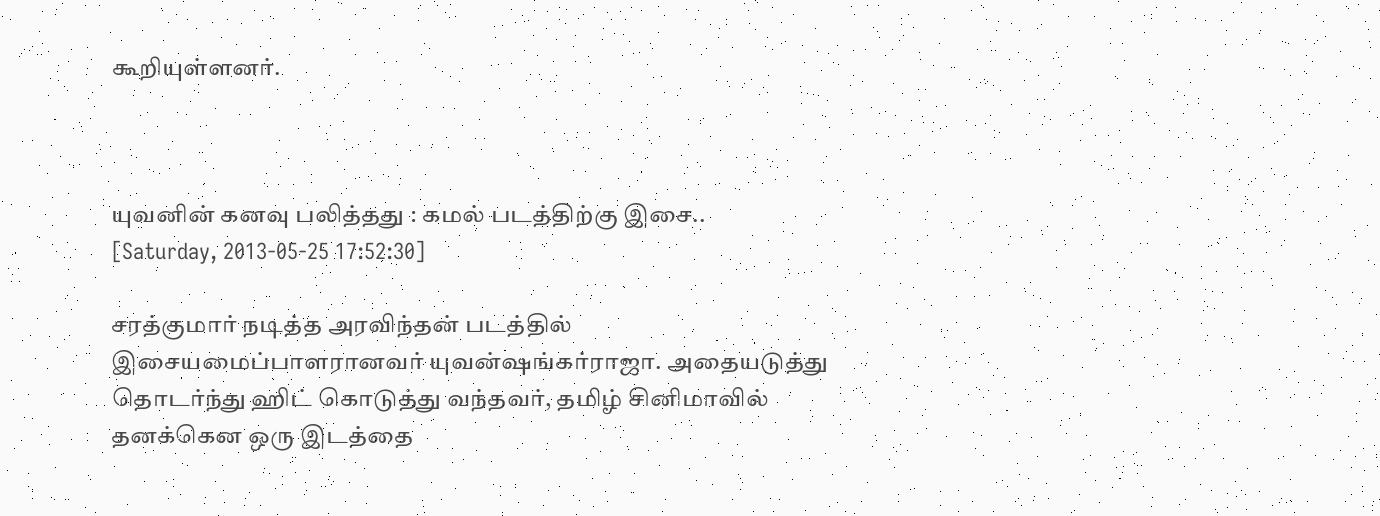கூறியுள்ளனர்.



யுவனின் கனவு பலித்தது : கமல் படத்திற்கு இசை..
[Saturday, 2013-05-25 17:52:30]

சரத்குமார் நடித்த அரவிந்தன் படத்தில் இசையமைப்பாளரானவர் யுவன்ஷங்கர்ராஜா. அதையடுத்து தொடர்ந்து ஹிட் கொடுத்து வந்தவர், தமிழ் சினிமாவில் தனக்கென ஒரு இடத்தை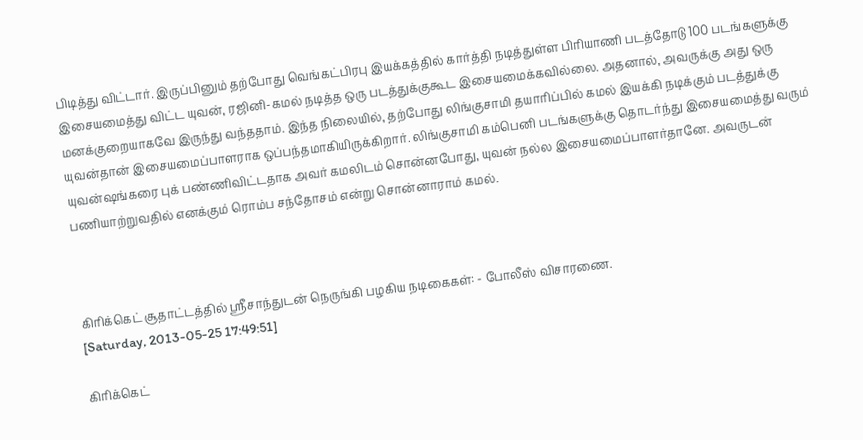பிடித்து விட்டார். இருப்பினும் தற்போது வெங்கட்பிரபு இயக்கத்தில் கார்த்தி நடித்துள்ள பிரியாணி படத்தோடு 100 படங்களுக்கு இசையமைத்து விட்ட யுவன், ரஜினி-கமல் நடித்த ஒரு படத்துக்குகூட இசையமைக்கவில்லை. அதனால், அவருக்கு அது ஒரு மனக்குறையாகவே இருந்து வந்ததாம். இந்த நிலையில், தற்போது லிங்குசாமி தயாரிப்பில் கமல் இயக்கி நடிக்கும் படத்துக்கு யுவன்தான் இசையமைப்பாளராக ஒப்பந்தமாகியிருக்கிறார். லிங்குசாமி கம்பெனி படங்களுக்கு தொடர்ந்து இசையமைத்து வரும் யுவன்ஷங்கரை புக் பண்ணிவிட்டதாக அவர் கமலிடம் சொன்னபோது, யுவன் நல்ல இசையமைப்பாளர்தானே. அவருடன் பணியாற்றுவதில் எனக்கும் ரொம்ப சந்தோசம் என்று சொன்னாராம் கமல்.



கிரிக்கெட் சூதாட்டத்தில் ஸ்ரீசாந்துடன் நெருங்கி பழகிய நடிகைகள்: - போலீஸ் விசாரணை.
[Saturday, 2013-05-25 17:49:51]

கிரிக்கெட்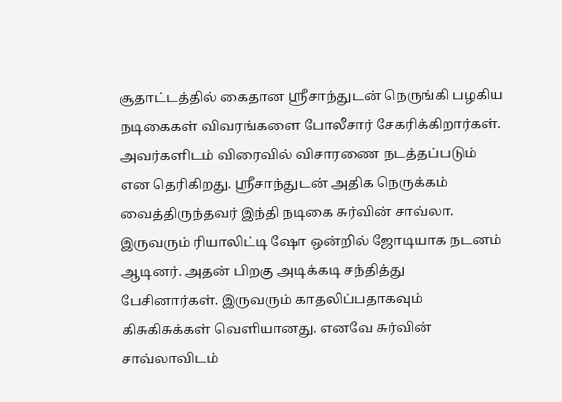சூதாட்டத்தில் கைதான ஸ்ரீசாந்துடன் நெருங்கி பழகிய நடிகைகள் விவரங்களை போலீசார் சேகரிக்கிறார்கள். அவர்களிடம் விரைவில் விசாரணை நடத்தப்படும் என தெரிகிறது. ஸ்ரீசாந்துடன் அதிக நெருக்கம் வைத்திருந்தவர் இந்தி நடிகை சுர்வின் சாவ்லா. இருவரும் ரியாலிட்டி ஷோ ஒன்றில் ஜோடியாக நடனம் ஆடினர். அதன் பிறகு அடிக்கடி சந்தித்து பேசினார்கள். இருவரும் காதலிப்பதாகவும் கிசுகிசுக்கள் வெளியானது. எனவே சுர்வின் சாவ்லாவிடம்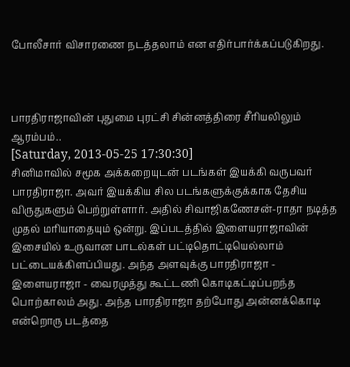போலீசார் விசாரணை நடத்தலாம் என எதிர்பார்க்கப்படுகிறது.



பாரதிராஜாவின் புதுமை புரட்சி சின்னத்திரை சீரியலிலும் ஆரம்பம்..
[Saturday, 2013-05-25 17:30:30]
சினிமாவில் சமூக அக்கறையுடன் படங்கள் இயக்கி வருபவர் பாரதிராஜா. அவர் இயக்கிய சில படங்களுக்குக்காக தேசிய விருதுகளும் பெற்றுள்ளார். அதில் சிவாஜிகணேசன்-ராதா நடித்த முதல் மரியாதையும் ஒன்று. இப்படத்தில் இளையராஜாவின் இசையில் உருவான பாடல்கள் பட்டிதொட்டியெல்லாம் பட்டையக்கிளப்பியது. அந்த அளவுக்கு பாரதிராஜா - இளையராஜா - வைரமுத்து கூட்டணி கொடிகட்டிப்பறந்த பொற்காலம் அது. அந்த பாரதிராஜா தற்போது அன்னக்கொடி என்றொரு படத்தை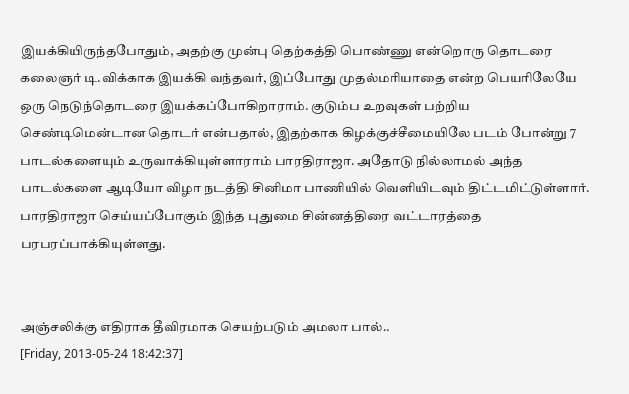இயக்கியிருந்தபோதும், அதற்கு முன்பு தெற்கத்தி பொண்ணு என்றொரு தொடரை கலைஞர் டி.விக்காக இயக்கி வந்தவர், இப்போது முதல்மரியாதை என்ற பெயரிலேயே ஒரு நெடுந்தொடரை இயக்கப்போகிறாராம். குடும்ப உறவுகள் பற்றிய செண்டிமென்டான தொடர் என்பதால், இதற்காக கிழக்குச்சீமையிலே படம் போன்று 7 பாடல்களையும் உருவாக்கியுள்ளாராம் பாரதிராஜா. அதோடு நில்லாமல் அந்த பாடல்களை ஆடியோ விழா நடத்தி சினிமா பாணியில் வெளியிடவும் திட்டமிட்டுள்ளார். பாரதிராஜா செய்யப்போகும் இந்த புதுமை சின்னத்திரை வட்டாரத்தை பரபரப்பாக்கியுள்ளது.


அஞ்சலிக்கு எதிராக தீவிரமாக செயற்படும் அமலா பால்..
[Friday, 2013-05-24 18:42:37]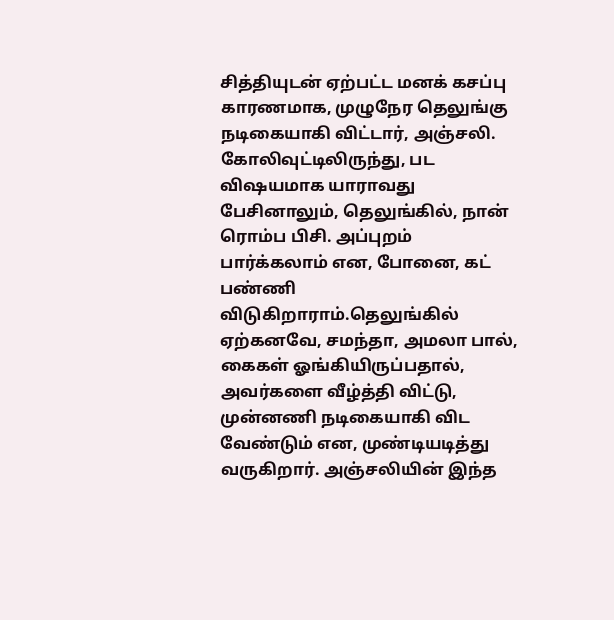சித்தியுடன் ஏற்பட்ட மனக் கசப்பு காரணமாக, முழுநேர தெலுங்கு நடிகையாகி விட்டார், அஞ்சலி. கோலிவுட்டிலிருந்து, பட விஷயமாக யாராவது பேசினாலும், தெலுங்கில், நான் ரொம்ப பிசி. அப்புறம் பார்க்கலாம் என, போனை, கட் பண்ணி விடுகிறாராம்.தெலுங்கில் ஏற்கனவே, சமந்தா, அமலா பால், கைகள் ஓங்கியிருப்பதால், அவர்களை வீழ்த்தி விட்டு, முன்னணி நடிகையாகி விட வேண்டும் என, முண்டியடித்து வருகிறார். அஞ்சலியின் இந்த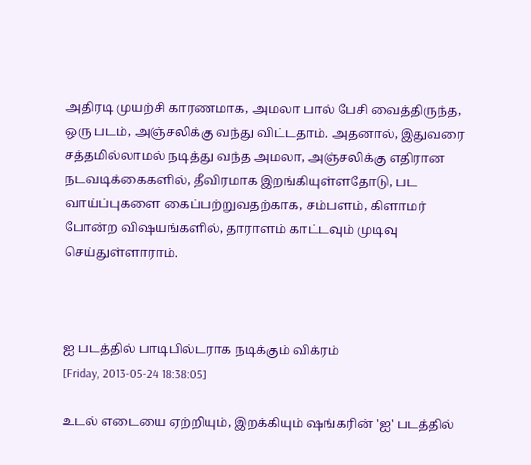அதிரடி முயற்சி காரணமாக, அமலா பால் பேசி வைத்திருந்த, ஒரு படம், அஞ்சலிக்கு வந்து விட்டதாம். அதனால், இதுவரை சத்தமில்லாமல் நடித்து வந்த அமலா, அஞ்சலிக்கு எதிரான நடவடிக்கைகளில், தீவிரமாக இறங்கியுள்ளதோடு, பட வாய்ப்புகளை கைப்பற்றுவதற்காக, சம்பளம், கிளாமர் போன்ற விஷயங்களில், தாராளம் காட்டவும் முடிவு செய்துள்ளாராம்.



ஐ படத்தில் பாடிபில்டராக நடிக்கும் விக்ரம்
[Friday, 2013-05-24 18:38:05]

உடல் எடையை ஏற்றியும், இறக்கியும் ஷங்கரின் 'ஐ' படத்தில்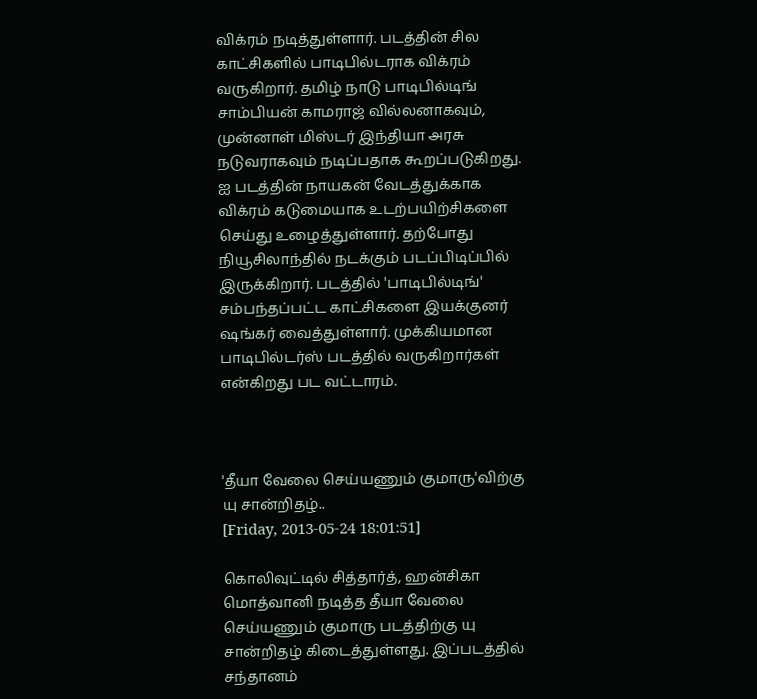விக்ரம் நடித்துள்ளார். படத்தின் சில காட்சிகளில் பாடிபில்டராக விக்ரம் வருகிறார். தமிழ் நாடு பாடிபில்டிங் சாம்பியன் காமராஜ் வில்லனாகவும், முன்னாள் மிஸ்டர் இந்தியா அரசு நடுவராகவும் நடிப்பதாக கூறப்படுகிறது. ஐ படத்தின் நாயகன் வேடத்துக்காக விக்ரம் கடுமையாக உடற்பயிற்சிகளை செய்து உழைத்துள்ளார். தற்போது நியூசிலாந்தில் நடக்கும் படப்பிடிப்பில் இருக்கிறார். படத்தில் 'பாடிபில்டிங்' சம்பந்தப்பட்ட காட்சிகளை இயக்குனர் ஷங்கர் வைத்துள்ளார். முக்கியமான பாடிபில்டர்ஸ் படத்தில் வருகிறார்கள் என்கிறது பட வட்டாரம்.



'தீயா வேலை செய்யணும் குமாரு'விற்கு யு சான்றிதழ்..
[Friday, 2013-05-24 18:01:51]

கொலிவுட்டில் சித்தார்த், ஹன்சிகா மொத்வானி நடித்த தீயா வேலை செய்யணும் குமாரு படத்திற்கு யு சான்றிதழ் கிடைத்துள்ளது. இப்படத்தில் சந்தானம்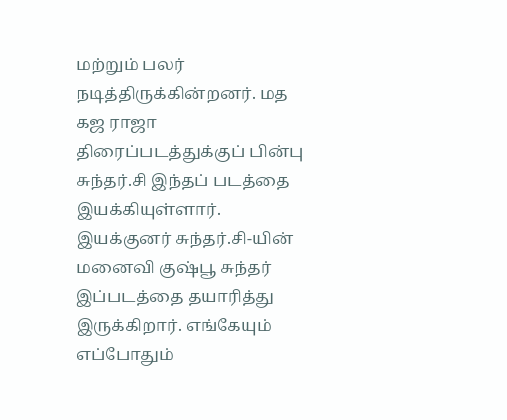மற்றும் பலர் நடித்திருக்கின்றனர். மத கஜ ராஜா திரைப்படத்துக்குப் பின்பு சுந்தர்.சி இந்தப் படத்தை இயக்கியுள்ளார். இயக்குனர் சுந்தர்.சி-யின் மனைவி குஷ்பூ சுந்தர் இப்படத்தை தயாரித்து இருக்கிறார். எங்கேயும் எப்போதும்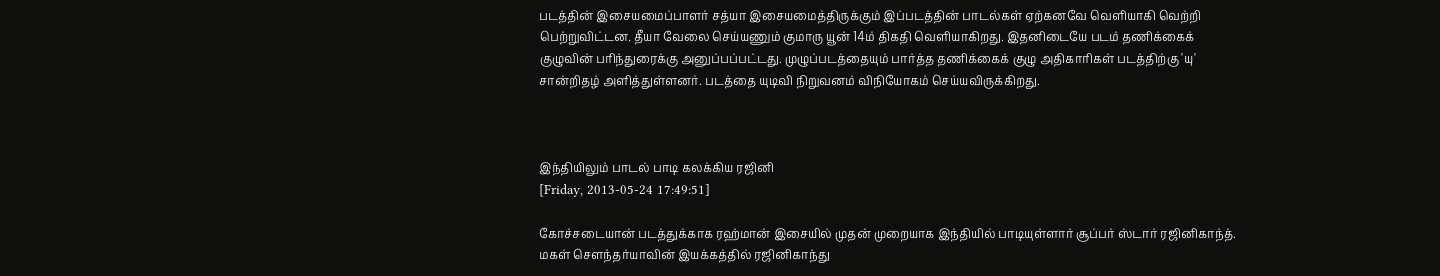படத்தின் இசையமைப்பாளர் சத்யா இசையமைத்திருக்கும் இப்படத்தின் பாடல்கள் ஏற்கனவே வெளியாகி வெற்றி பெற்றுவிட்டன. தீயா வேலை செய்யணும் குமாரு யூன் 14ம் திகதி வெளியாகிறது. இதனிடையே படம் தணிக்கைக் குழுவின் பரிந்துரைக்கு அனுப்பப்பட்டது. முழுப்படத்தையும் பார்த்த தணிக்கைக் குழு அதிகாரிகள் படத்திற்கு 'யு' சான்றிதழ் அளித்துள்ளனர். படத்தை யுடிவி நிறுவனம் விநியோகம் செய்யவிருக்கிறது.



இந்தியிலும் பாடல் பாடி கலக்கிய ரஜினி
[Friday, 2013-05-24 17:49:51]

கோச்சடையான் படத்துக்காக ரஹ்மான் இசையில் முதன் முறையாக இந்தியில் பாடியுள்ளார் சூப்பர் ஸ்டார் ரஜினிகாந்த். மகள் சௌந்தர்யாவின் இயக்கத்தில் ரஜினிகாந்து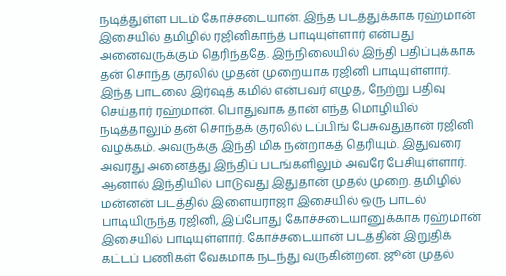நடித்துள்ள படம் கோச்சடையான். இந்த படத்துக்காக ரஹ்மான் இசையில் தமிழில் ரஜினிகாந்த் பாடியுள்ளார் என்பது அனைவருக்கும் தெரிந்ததே. இந்நிலையில் இந்தி பதிப்புக்காக தன் சொந்த குரலில் முதன் முறையாக ரஜினி பாடியுள்ளார். இந்த பாடலை இர்ஷத் கமில் என்பவர் எழுத, நேற்று பதிவு செய்தார் ரஹ்மான். பொதுவாக தான் எந்த மொழியில் நடித்தாலும் தன் சொந்தக் குரலில் டப்பிங் பேசுவதுதான் ரஜினி வழக்கம். அவருக்கு இந்தி மிக நன்றாகத் தெரியும். இதுவரை அவரது அனைத்து இந்திப் படங்களிலும் அவரே பேசியுள்ளார். ஆனால் இந்தியில் பாடுவது இதுதான் முதல் முறை. தமிழில் மன்னன் படத்தில் இளையராஜா இசையில் ஒரு பாடல் பாடியிருந்த ரஜினி, இப்போது கோச்சடையானுக்காக ரஹ்மான் இசையில் பாடியுள்ளார். கோச்சடையான் படத்தின் இறுதிக் கட்டப் பணிகள் வேகமாக நடந்து வருகின்றன. ஜூன் முதல்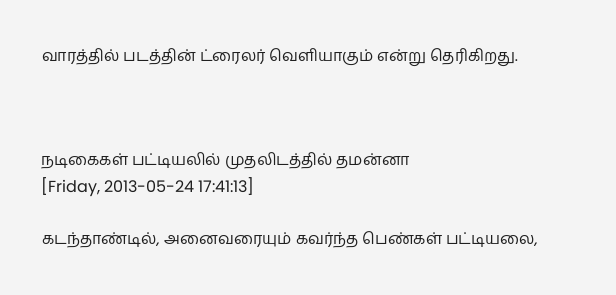வாரத்தில் படத்தின் ட்ரைலர் வெளியாகும் என்று தெரிகிறது.



நடிகைகள் பட்டியலில் முதலிடத்தில் தமன்னா
[Friday, 2013-05-24 17:41:13]

கடந்தாண்டில், அனைவரையும் கவர்ந்த பெண்கள் பட்டியலை,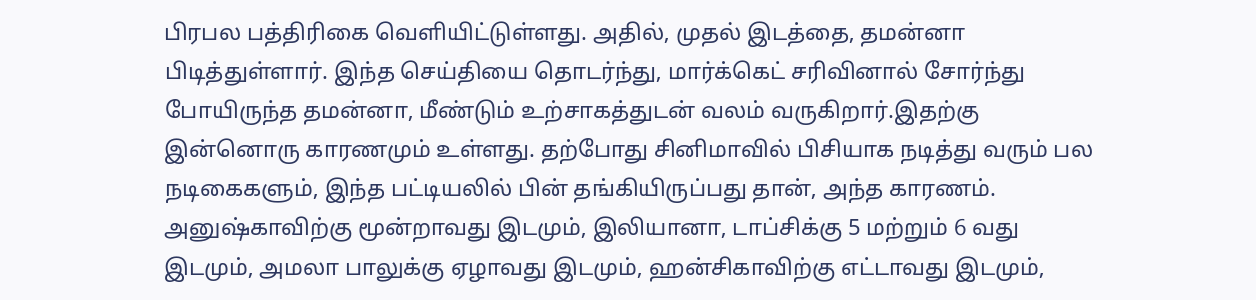பிரபல பத்திரிகை வெளியிட்டுள்ளது. அதில், முதல் இடத்தை, தமன்னா பிடித்துள்ளார். இந்த செய்தியை தொடர்ந்து, மார்க்கெட் சரிவினால் சோர்ந்து போயிருந்த தமன்னா, மீண்டும் உற்சாகத்துடன் வலம் வருகிறார்.இதற்கு இன்னொரு காரணமும் உள்ளது. தற்போது சினிமாவில் பிசியாக நடித்து வரும் பல நடிகைகளும், இந்த பட்டியலில் பின் தங்கியிருப்பது தான், அந்த காரணம். அனுஷ்காவிற்கு மூன்றாவது இடமும், இலியானா, டாப்சிக்கு 5 மற்றும் 6 வது இடமும், அமலா பாலுக்கு ஏழாவது இடமும், ஹன்சிகாவிற்கு எட்டாவது இடமும்,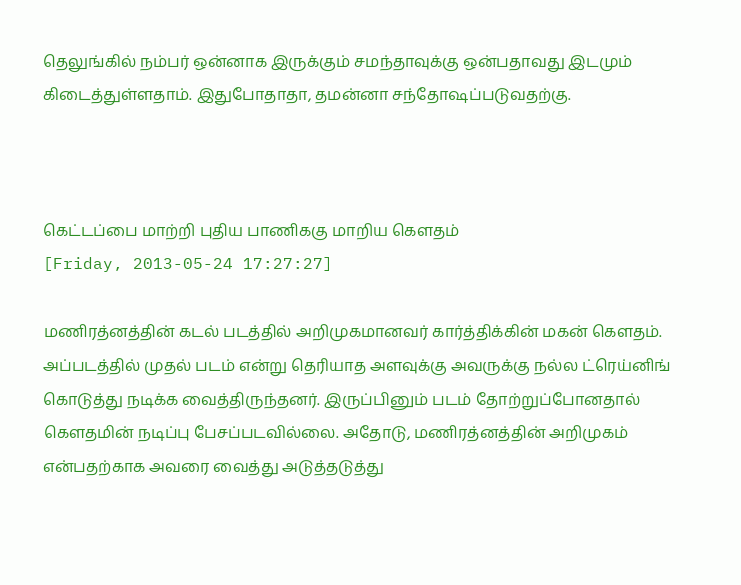தெலுங்கில் நம்பர் ஒன்னாக இருக்கும் சமந்தாவுக்கு ஒன்பதாவது இடமும் கிடைத்துள்ளதாம். இதுபோதாதா, தமன்னா சந்தோஷப்படுவதற்கு.



கெட்டப்பை மாற்றி புதிய பாணிககு மாறிய கெளதம்
[Friday, 2013-05-24 17:27:27]

மணிரத்னத்தின் கடல் படத்தில் அறிமுகமானவர் கார்த்திக்கின் மகன் கெளதம். அப்படத்தில் முதல் படம் என்று தெரியாத அளவுக்கு அவருக்கு நல்ல ட்ரெய்னிங் கொடுத்து நடிக்க வைத்திருந்தனர். இருப்பினும் படம் தோற்றுப்போனதால் கெளதமின் நடிப்பு பேசப்படவில்லை. அதோடு, மணிரத்னத்தின் அறிமுகம் என்பதற்காக அவரை வைத்து அடுத்தடுத்து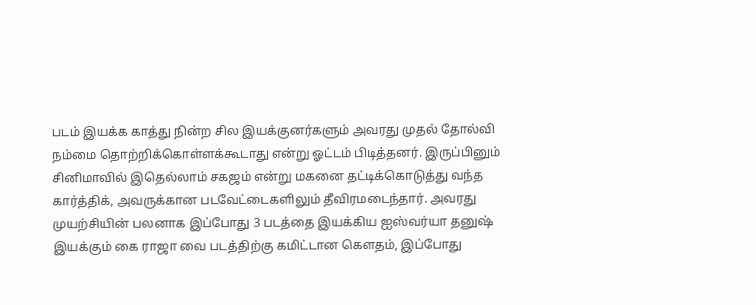படம் இயக்க காத்து நின்ற சில இயக்குனர்களும் அவரது முதல் தோல்வி நம்மை தொற்றிக்கொள்ளக்கூடாது என்று ஓட்டம் பிடித்தனர். இருப்பினும் சினிமாவில் இதெல்லாம் சகஜம் என்று மகனை தட்டிக்கொடுத்து வந்த கார்த்திக், அவருக்கான படவேட்டைகளிலும் தீவிரமடைந்தார். அவரது முயற்சியின் பலனாக இப்போது 3 படத்தை இயக்கிய ஐஸ்வர்யா தனுஷ் இயக்கும் கை ராஜா வை படத்திற்கு கமிட்டான கெளதம், இப்போது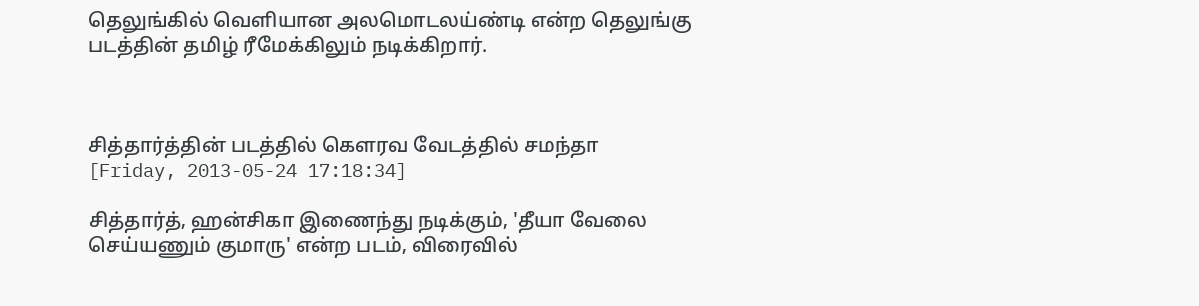தெலுங்கில் வெளியான அலமொடலய்ண்டி என்ற தெலுங்கு படத்தின் தமிழ் ரீமேக்கிலும் நடிக்கிறார்.



சித்தார்த்தின் படத்தில் கௌரவ வேடத்தில் சமந்தா
[Friday, 2013-05-24 17:18:34]

சித்தார்த், ஹன்சிகா இணைந்து நடிக்கும், 'தீயா வேலை செய்யணும் குமாரு' என்ற படம், விரைவில்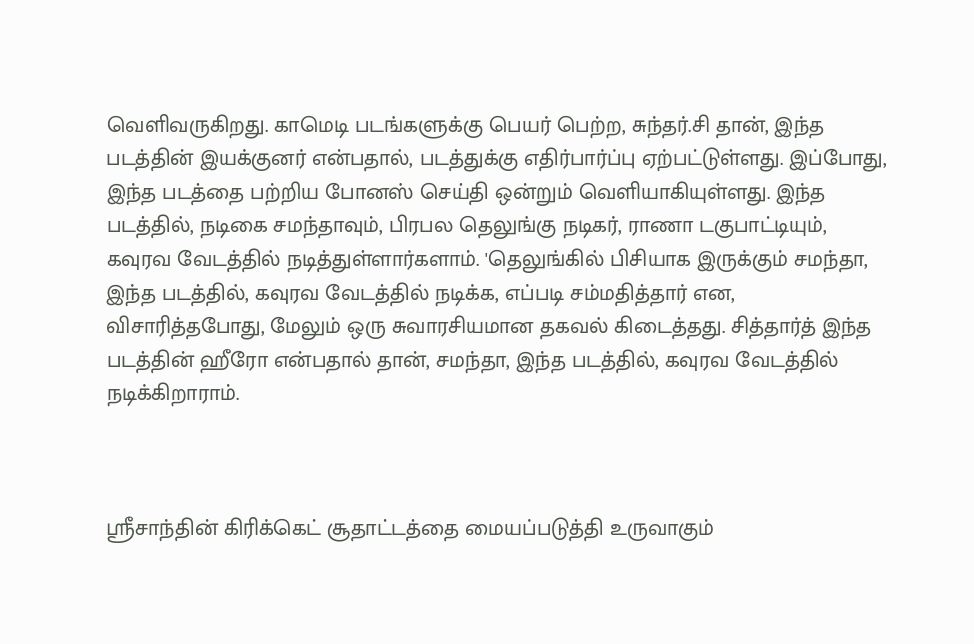வெளிவருகிறது. காமெடி படங்களுக்கு பெயர் பெற்ற, சுந்தர்.சி தான், இந்த படத்தின் இயக்குனர் என்பதால், படத்துக்கு எதிர்பார்ப்பு ஏற்பட்டுள்ளது. இப்போது, இந்த படத்தை பற்றிய போனஸ் செய்தி ஒன்றும் வெளியாகியுள்ளது. இந்த படத்தில், நடிகை சமந்தாவும், பிரபல தெலுங்கு நடிகர், ராணா டகுபாட்டியும், கவுரவ வேடத்தில் நடித்துள்ளார்களாம். 'தெலுங்கில் பிசியாக இருக்கும் சமந்தா, இந்த படத்தில், கவுரவ வேடத்தில் நடிக்க, எப்படி சம்மதித்தார் என, விசாரித்தபோது, மேலும் ஒரு சுவாரசியமான தகவல் கிடைத்தது. சித்தார்த் இந்த படத்தின் ஹீரோ என்பதால் தான், சமந்தா, இந்த படத்தில், கவுரவ வேடத்தில் நடிக்கிறாராம்.



ஸ்ரீசாந்தின் கிரிக்கெட் சூதாட்டத்தை மையப்படுத்தி உருவாகும்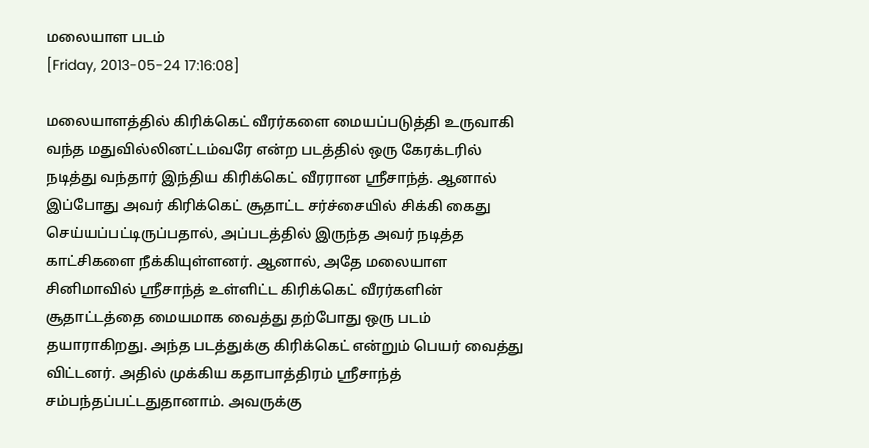மலையாள படம்
[Friday, 2013-05-24 17:16:08]

மலையாளத்தில் கிரிக்கெட் வீரர்களை மையப்படுத்தி உருவாகி வந்த மதுவில்லினட்டம்வரே என்ற படத்தில் ஒரு கேரக்டரில் நடித்து வந்தார் இந்திய கிரிக்கெட் வீரரான ஸ்ரீசாந்த். ஆனால் இப்போது அவர் கிரிக்கெட் சூதாட்ட சர்ச்சையில் சிக்கி கைது செய்யப்பட்டிருப்பதால், அப்படத்தில் இருந்த அவர் நடித்த காட்சிகளை நீக்கியுள்ளனர். ஆனால், அதே மலையாள சினிமாவில் ஸ்ரீசாந்த் உள்ளிட்ட கிரிக்கெட் வீரர்களின் சூதாட்டத்தை மையமாக வைத்து தற்போது ஒரு படம் தயாராகிறது. அந்த படத்துக்கு கிரிக்கெட் என்றும் பெயர் வைத்து விட்டனர். அதில் முக்கிய கதாபாத்திரம் ஸ்ரீசாந்த் சம்பந்தப்பட்டதுதானாம். அவருக்கு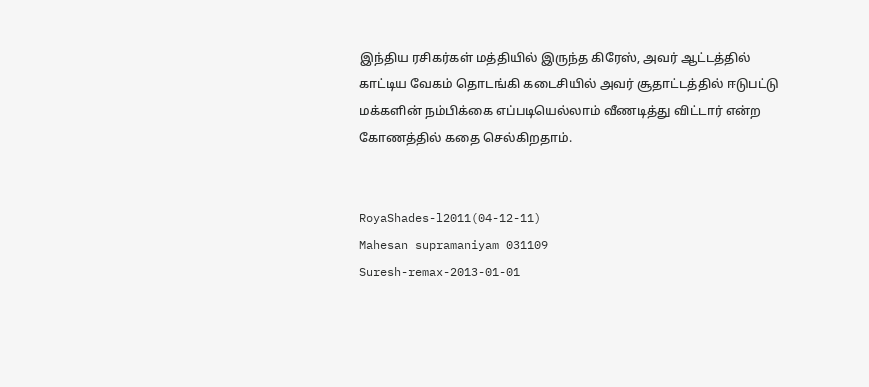இந்திய ரசிகர்கள் மத்தியில் இருந்த கிரேஸ், அவர் ஆட்டத்தில் காட்டிய வேகம் தொடங்கி கடைசியில் அவர் சூதாட்டத்தில் ஈடுபட்டு மக்களின் நம்பிக்கை எப்படியெல்லாம் வீணடித்து விட்டார் என்ற கோணத்தில் கதை செல்கிறதாம்.


RoyaShades-l2011(04-12-11)
Mahesan supramaniyam 031109
Suresh-remax-2013-01-01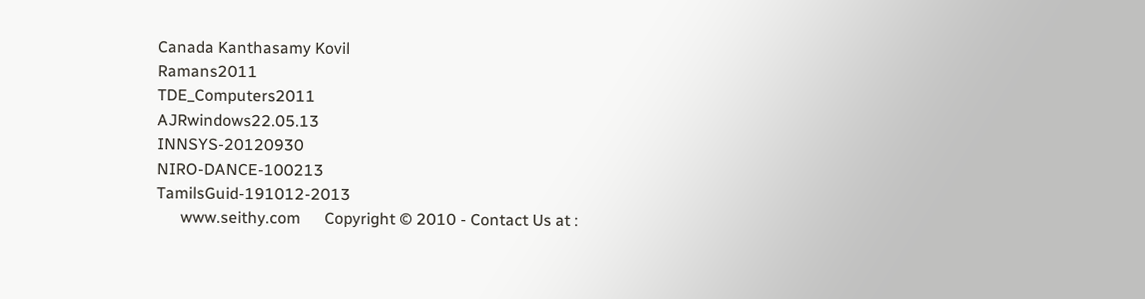Canada Kanthasamy Kovil
Ramans2011
TDE_Computers2011
AJRwindows22.05.13
INNSYS-20120930
NIRO-DANCE-100213
TamilsGuid-191012-2013
      www.seithy.com      Copyright © 2010 - Contact Us at :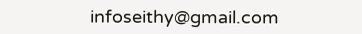infoseithy@gmail.com